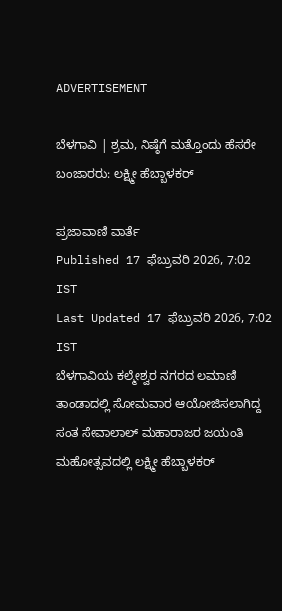ADVERTISEMENT

ಬೆಳಗಾವಿ | ಶ್ರಮ, ನಿಷ್ಠೆಗೆ ಮತ್ತೊಂದು ಹೆಸರೇ ಬಂಜಾರರು: ಲಕ್ಷ್ಮೀ ಹೆಬ್ಬಾಳಕರ್‌

ಪ್ರಜಾವಾಣಿ ವಾರ್ತೆ
Published 17 ಫೆಬ್ರುವರಿ 2026, 7:02 IST
Last Updated 17 ಫೆಬ್ರುವರಿ 2026, 7:02 IST
ಬೆಳಗಾವಿಯ ಕಲ್ಮೇಶ್ವರ ನಗರದ ಲಮಾಣಿ ತಾಂಡಾದಲ್ಲಿ ಸೋಮವಾರ ಆಯೋಜಿಸಲಾಗಿದ್ದ ಸಂತ ಸೇವಾಲಾಲ್‌ ಮಹಾರಾಜರ ಜಯಂತಿ ಮಹೋತ್ಸವದಲ್ಲಿ ಲಕ್ಷ್ಮೀ ಹೆಬ್ಬಾಳಕರ್‌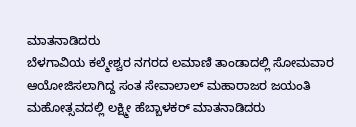ಮಾತನಾಡಿದರು
ಬೆಳಗಾವಿಯ ಕಲ್ಮೇಶ್ವರ ನಗರದ ಲಮಾಣಿ ತಾಂಡಾದಲ್ಲಿ ಸೋಮವಾರ ಆಯೋಜಿಸಲಾಗಿದ್ದ ಸಂತ ಸೇವಾಲಾಲ್‌ ಮಹಾರಾಜರ ಜಯಂತಿ ಮಹೋತ್ಸವದಲ್ಲಿ ಲಕ್ಷ್ಮೀ ಹೆಬ್ಬಾಳಕರ್‌ ಮಾತನಾಡಿದರು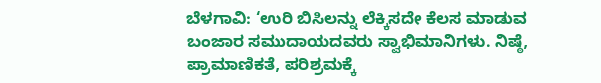ಬೆಳಗಾವಿ: ‘ಉರಿ ಬಿಸಿಲನ್ನು ಲೆಕ್ಕಿಸದೇ ಕೆಲಸ ಮಾಡುವ ಬಂಜಾರ ಸಮುದಾಯದವರು ಸ್ವಾಭಿಮಾನಿಗಳು. ನಿಷ್ಠೆ, ಪ್ರಾಮಾಣಿಕತೆ, ಪರಿಶ್ರಮಕ್ಕೆ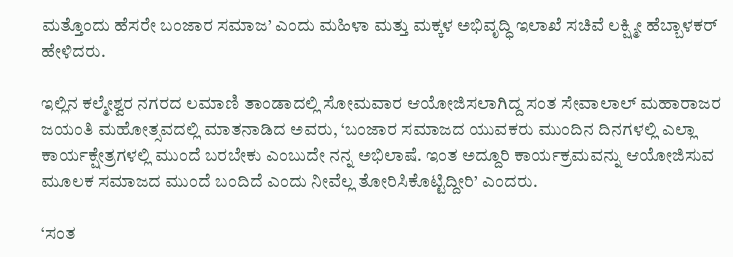ಮತ್ತೊಂದು ಹೆಸರೇ ಬಂಜಾರ ಸಮಾಜ’ ಎಂದು ಮಹಿಳಾ ಮತ್ತು ಮಕ್ಕಳ ಅಭಿವೃದ್ಧಿ ಇಲಾಖೆ ಸಚಿವೆ ಲಕ್ಷ್ಮೀ ಹೆಬ್ಬಾಳಕರ್‌ ಹೇಳಿದರು.

ಇಲ್ಲಿನ ಕಲ್ಮೇಶ್ವರ ನಗರದ ಲಮಾಣಿ ತಾಂಡಾದಲ್ಲಿ ಸೋಮವಾರ ಆಯೋಜಿಸಲಾಗಿದ್ದ ಸಂತ ಸೇವಾಲಾಲ್‌ ಮಹಾರಾಜರ ಜಯಂತಿ ಮಹೋತ್ಸವದಲ್ಲಿ ಮಾತನಾಡಿದ ಅವರು, ‘ಬಂಜಾರ ಸಮಾಜದ ಯುವಕರು ಮುಂದಿನ ದಿನಗಳಲ್ಲಿ ಎಲ್ಲಾ ಕಾರ್ಯಕ್ಷೇತ್ರಗಳಲ್ಲಿ ಮುಂದೆ ಬರಬೇಕು ಎಂಬುದೇ ನನ್ನ ಅಭಿಲಾಷೆ. ಇಂತ ಅದ್ದೂರಿ ಕಾರ್ಯಕ್ರಮವನ್ನು ಆಯೋಜಿಸುವ ಮೂಲಕ ಸಮಾಜದ ಮುಂದೆ ಬಂದಿದೆ ಎಂದು ನೀವೆಲ್ಲ ತೋರಿಸಿಕೊಟ್ಟಿದ್ದೀರಿ’ ಎಂದರು.

‘ಸಂತ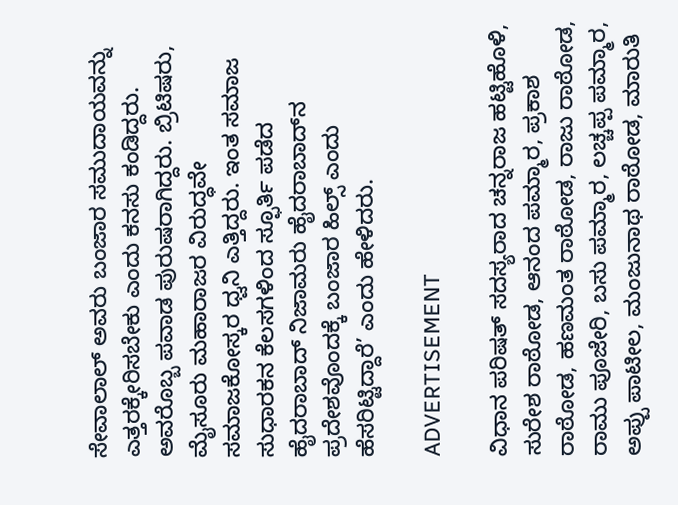ಸೇವಾಲಾಲ್‌ ಅವರು ಬಂಜಾರ ಸಮುದಾಯವನ್ನು ಎತ್ತರಕ್ಕೇರಿಸಬೇಕು ಎಂದು ಕನಸು ಕಂಡಿದ್ದರು. ಅವರೊಬ್ಬ ಪವಾಡ ಪುರುಷರಾಗಿದ್ದರು. ಬ್ರಿಟಿಷರು, ಮೈಸೂರು ಮಹಾರಾಜರ ವಿರುದ್ಧವೇ ಸಮಾಜಕೋಸ್ಕರ ಧ್ವನಿ ಎತ್ತಿದ್ದರು. ಇಂತ ಸಮಾಜ ಸುಧಾರಕನ ಕೆಲಸಗಳಿಂದ ಸ್ಫೂರ್ತಿ ಪಡೆದ ಹೈದರಾಬಾದ್‌ ನಿಜಾಮರು ಹೈದರಾಬಾದ್‌ನ ಪ್ರದೇಶವೊಂದಕ್ಕೆ ಬಂಜಾರ ಹಿಲ್ಸ್‌ ಎಂದು ಹೆಸರಿಟ್ಟಿದ್ದಾರೆ’ ಎಂದು ಹೇಳಿದರು.

ADVERTISEMENT

ವಿಧಾನ ಪರಿಷತ್ ಸದಸ್ಯರಾದ ಚನ್ನರಾಜ ಹಟ್ಟಿಹೊಳಿ, ಸುರೇಶ ರಾಠೋಡ, ಆನಂದ ಪಮ್ಮಾರ, ಪ್ರಕಾಶ ರಾಠೋಡ, ಹಣಮಂತ ರಾಠೋಡ, ರಾಜು ರಾಠೋಡ, ರಾಮು ಪೂಜೇರಿ, ಬಸು ಪಮ್ಮಾರ, ಲಚ್ಚಪ್ಪ ಪಮ್ಮಾರ, ಅಪ್ಪು ಪಾಟೀಲ, ಮಂಜುನಾಥ ರಾಠೋಡ, ಮಾರುತಿ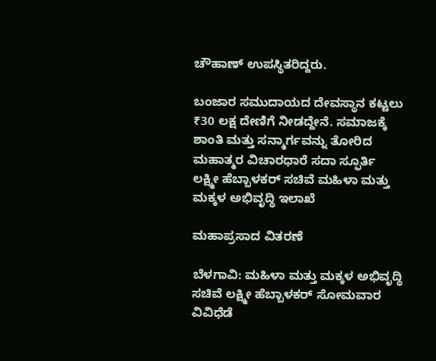ಚೌಹಾಣ್‌ ಉಪಸ್ಥಿತರಿದ್ದರು.

ಬಂಜಾರ ಸಮುದಾಯದ ದೇವಸ್ಥಾನ ಕಟ್ಟಲು ₹30 ಲಕ್ಷ ದೇಣಿಗೆ ನೀಡದ್ದೇನೆ. ಸಮಾಜಕ್ಕೆ ಶಾಂತಿ ಮತ್ತು ಸನ್ಮಾರ್ಗವನ್ನು ತೋರಿದ ಮಹಾತ್ಮರ ವಿಚಾರಧಾರೆ ಸದಾ ಸ್ಫೂರ್ತಿ
ಲಕ್ಷ್ಮೀ ಹೆಬ್ಬಾಳಕರ್‌ ಸಚಿವೆ ಮಹಿಳಾ ಮತ್ತು ಮಕ್ಕಳ ಅಭಿವೃದ್ಧಿ ಇಲಾಖೆ

ಮಹಾಪ್ರಸಾದ ವಿತರಣೆ

ಬೆಳಗಾವಿ: ಮಹಿಳಾ ಮತ್ತು ಮಕ್ಕಳ ಅಭಿವೃದ್ಧಿ ಸಚಿವೆ ಲಕ್ಷ್ಮೀ ಹೆಬ್ಬಾಳಕರ್ ಸೋಮವಾರ ವಿವಿಧೆಡೆ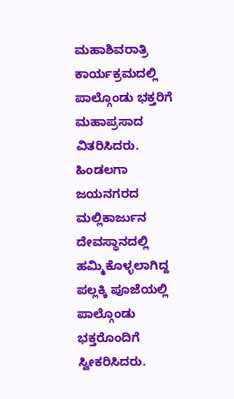ಮಹಾಶಿವರಾತ್ರಿ ಕಾರ್ಯಕ್ರಮದಲ್ಲಿ ಪಾಲ್ಗೊಂಡು ಭಕ್ತರಿಗೆ ಮಹಾಪ್ರಸಾದ ವಿತರಿಸಿದರು. ಹಿಂಡಲಗಾ ಜಯನಗರದ ಮಲ್ಲಿಕಾರ್ಜುನ ದೇವಸ್ಥಾನದಲ್ಲಿ ಹಮ್ಮಿಕೊಳ್ಳಲಾಗಿದ್ದ ಪಲ್ಲಕ್ಕಿ ಪೂಜೆಯಲ್ಲಿ ಪಾಲ್ಗೊಂಡು ಭಕ್ತರೊಂದಿಗೆ ಸ್ವೀಕರಿಸಿದರು.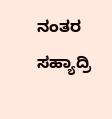ನಂತರ ಸಹ್ಯಾದ್ರಿ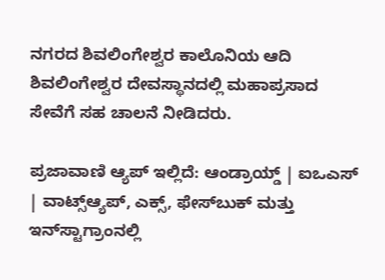ನಗರದ ಶಿವಲಿಂಗೇಶ್ವರ ಕಾಲೊನಿಯ ಆದಿ ಶಿವಲಿಂಗೇಶ್ವರ ದೇವಸ್ಥಾನದಲ್ಲಿ ಮಹಾಪ್ರಸಾದ ಸೇವೆಗೆ ಸಹ ಚಾಲನೆ ನೀಡಿದರು.

ಪ್ರಜಾವಾಣಿ ಆ್ಯಪ್ ಇಲ್ಲಿದೆ: ಆಂಡ್ರಾಯ್ಡ್ | ಐಒಎಸ್ | ವಾಟ್ಸ್ಆ್ಯಪ್, ಎಕ್ಸ್, ಫೇಸ್‌ಬುಕ್ ಮತ್ತು ಇನ್‌ಸ್ಟಾಗ್ರಾಂನಲ್ಲಿ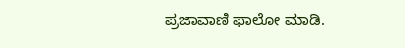ಪ್ರಜಾವಾಣಿ ಫಾಲೋ ಮಾಡಿ.